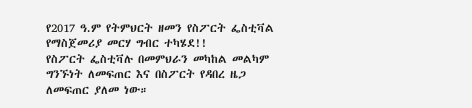የ2017 ዓ.ም የትምህርት ዘመን የስፖርት ፌስቲቫል የማስጀመሪያ መርሃ ግብር ተካሄደ!!
የስፖርት ፌስቲቫሉ በመምህራን መካከል መልካም ግንኙነት ለመፍጠር እና በስፖርት የዳበረ ዜጋ ለመፍጠር ያለመ ነው።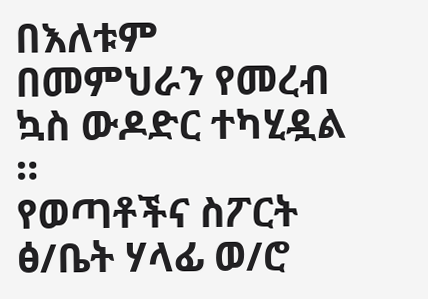በእለቱም በመምህራን የመረብ ኳስ ውዶድር ተካሂዷል ።
የወጣቶችና ስፖርት ፅ/ቤት ሃላፊ ወ/ሮ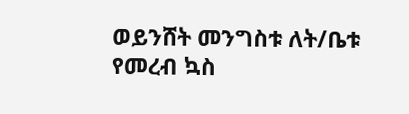ወይንሸት መንግስቱ ለት/ቤቱ የመረብ ኳስ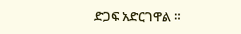ድጋፍ አድርገዋል ።